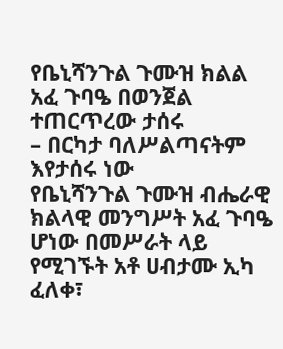የቤኒሻንጉል ጉሙዝ ክልል አፈ ጉባዔ በወንጀል ተጠርጥረው ታሰሩ
– በርካታ ባለሥልጣናትም እየታሰሩ ነው
የቤኒሻንጉል ጉሙዝ ብሔራዊ ክልላዊ መንግሥት አፈ ጉባዔ ሆነው በመሥራት ላይ የሚገኙት አቶ ሀብታሙ ኢካ ፈለቀ፣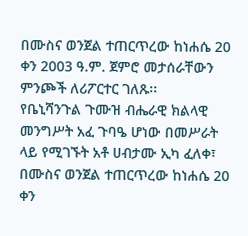በሙስና ወንጀል ተጠርጥረው ከነሐሴ 20 ቀን 2003 ዓ.ም. ጀምሮ መታሰራቸውን ምንጮች ለሪፖርተር ገለጹ፡፡
የቤኒሻንጉል ጉሙዝ ብሔራዊ ክልላዊ መንግሥት አፈ ጉባዔ ሆነው በመሥራት ላይ የሚገኙት አቶ ሀብታሙ ኢካ ፈለቀ፣ በሙስና ወንጀል ተጠርጥረው ከነሐሴ 20 ቀን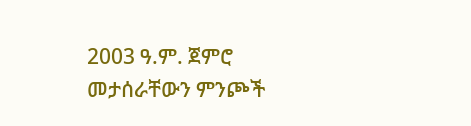2003 ዓ.ም. ጀምሮ መታሰራቸውን ምንጮች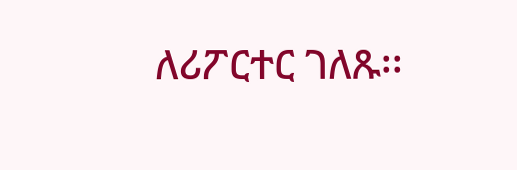ለሪፖርተር ገለጹ፡፡